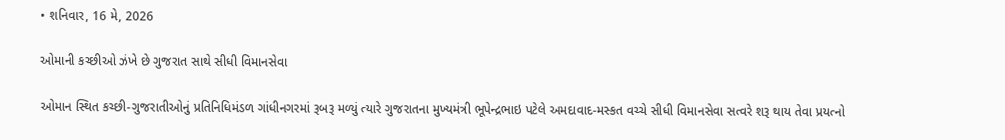• શનિવાર, 16 મે, 2026

ઓમાની કચ્છીઓ ઝંખે છે ગુજરાત સાથે સીધી વિમાનસેવા

ઓમાન સ્થિત કચ્છી-ગુજરાતીઓનું પ્રતિનિધિમંડળ ગાંધીનગરમાં રૂબરૂ મળ્યું ત્યારે ગુજરાતના મુખ્યમંત્રી ભૂપેન્દ્રભાઇ પટેલે અમદાવાદ-મસ્કત વચ્ચે સીધી વિમાનસેવા સત્વરે શરૂ થાય તેવા પ્રયત્નો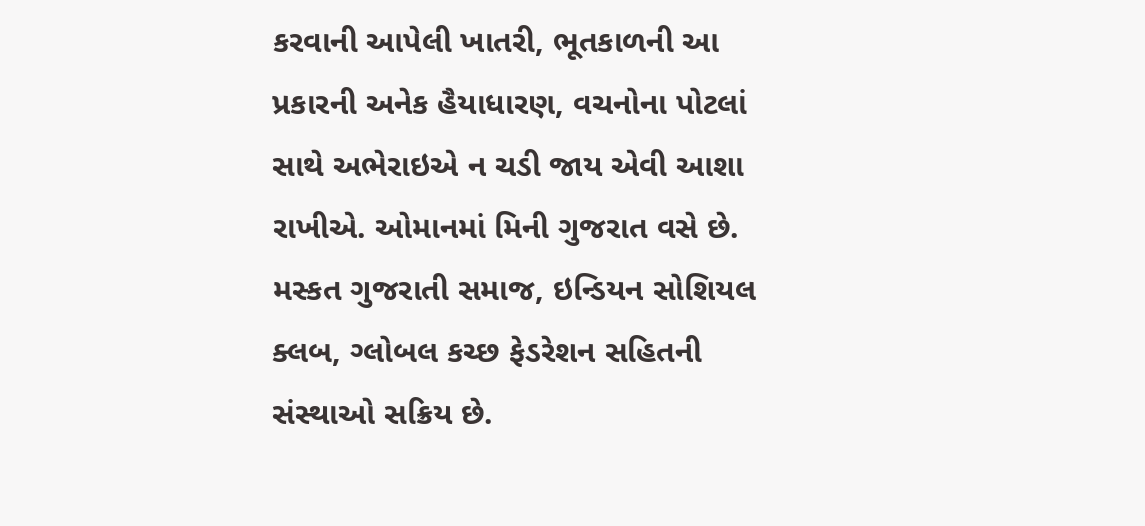કરવાની આપેલી ખાતરી, ભૂતકાળની આ પ્રકારની અનેક હૈયાધારણ, વચનોના પોટલાં સાથે અભેરાઇએ ન ચડી જાય એવી આશા રાખીએ. ઓમાનમાં મિની ગુજરાત વસે છે. મસ્કત ગુજરાતી સમાજ, ઇન્ડિયન સોશિયલ ક્લબ, ગ્લોબલ કચ્છ ફેડરેશન સહિતની સંસ્થાઓ સક્રિય છે.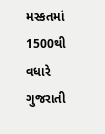મસ્કતમાં 1500થી વધારે ગુજરાતી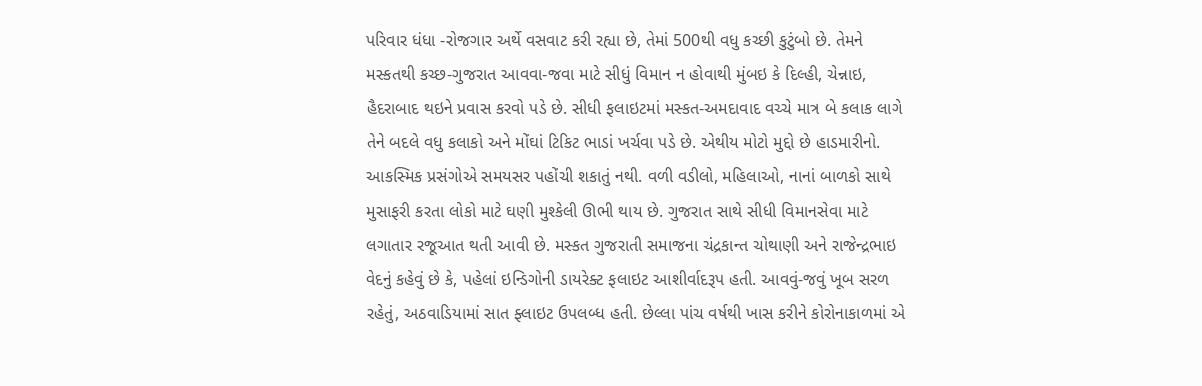પરિવાર ધંધા -રોજગાર અર્થે વસવાટ કરી રહ્યા છે, તેમાં 500થી વધુ કચ્છી કુટુંબો છે. તેમને મસ્કતથી કચ્છ-ગુજરાત આવવા-જવા માટે સીધું વિમાન ન હોવાથી મુંબઇ કે દિલ્હી, ચેન્નાઇ, હૈદરાબાદ થઇને પ્રવાસ કરવો પડે છે. સીધી ફલાઇટમાં મસ્કત-અમદાવાદ વચ્ચે માત્ર બે કલાક લાગે તેને બદલે વધુ કલાકો અને મોંઘાં ટિકિટ ભાડાં ખર્ચવા પડે છે. એથીય મોટો મુદ્દો છે હાડમારીનો. આકસ્મિક પ્રસંગોએ સમયસર પહોંચી શકાતું નથી. વળી વડીલો, મહિલાઓ, નાનાં બાળકો સાથે મુસાફરી કરતા લોકો માટે ઘણી મુશ્કેલી ઊભી થાય છે. ગુજરાત સાથે સીધી વિમાનસેવા માટે લગાતાર રજૂઆત થતી આવી છે. મસ્કત ગુજરાતી સમાજના ચંદ્રકાન્ત ચોથાણી અને રાજેન્દ્રભાઇ વેદનું કહેવું છે કે, પહેલાં ઇન્ડિગોની ડાયરેક્ટ ફલાઇટ આશીર્વાદરૂપ હતી. આવવું-જવું ખૂબ સરળ રહેતું, અઠવાડિયામાં સાત ફ્લાઇટ ઉપલબ્ધ હતી. છેલ્લા પાંચ વર્ષથી ખાસ કરીને કોરોનાકાળમાં એ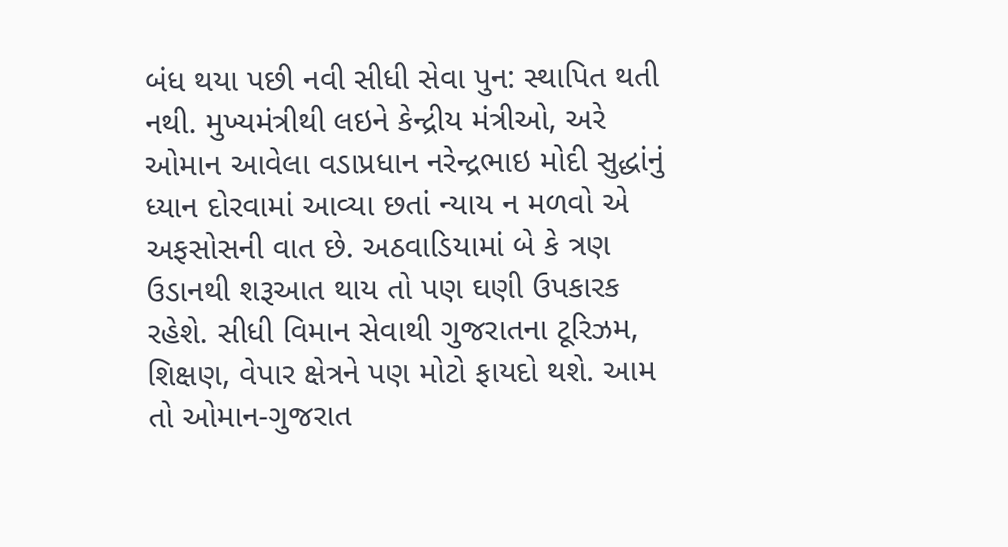બંધ થયા પછી નવી સીધી સેવા પુન: સ્થાપિત થતી નથી. મુખ્યમંત્રીથી લઇને કેન્દ્રીય મંત્રીઓ, અરે ઓમાન આવેલા વડાપ્રધાન નરેન્દ્રભાઇ મોદી સુદ્ધાંનું ધ્યાન દોરવામાં આવ્યા છતાં ન્યાય ન મળવો એ અફસોસની વાત છે. અઠવાડિયામાં બે કે ત્રણ ઉડાનથી શરૂઆત થાય તો પણ ઘણી ઉપકારક રહેશે. સીધી વિમાન સેવાથી ગુજરાતના ટૂરિઝમ, શિક્ષણ, વેપાર ક્ષેત્રને પણ મોટો ફાયદો થશે. આમ તો ઓમાન-ગુજરાત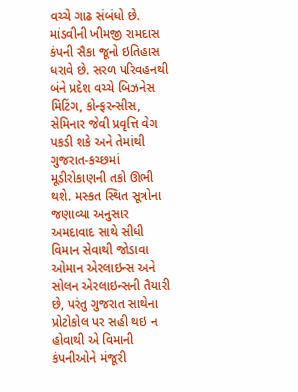વચ્ચે ગાઢ સંબંધો છે. માંડવીની ખીમજી રામદાસ કંપની સૈકા જૂનો ઇતિહાસ ધરાવે છે. સરળ પરિવહનથી બંને પ્રદેશ વચ્ચે બિઝનેસ મિટિંગ, કોન્ફરન્સીસ, સેમિનાર જેવી પ્રવૃત્તિ વેગ પકડી શકે અને તેમાંથી ગુજરાત-કચ્છમાં મૂડીરોકાણની તકો ઊભી થશે. મસ્કત સ્થિત સૂત્રોના જણાવ્યા અનુસાર અમદાવાદ સાથે સીધી વિમાન સેવાથી જોડાવા ઓમાન એરલાઇન્સ અને સોલન એરલાઇન્સની તૈયારી છે, પરંતુ ગુજરાત સાથેના પ્રોટોકોલ પર સહી થઇ ન હોવાથી એ વિમાની કંપનીઓને મંજૂરી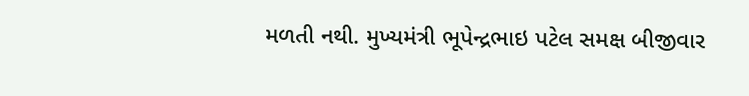મળતી નથી. મુખ્યમંત્રી ભૂપેન્દ્રભાઇ પટેલ સમક્ષ બીજીવાર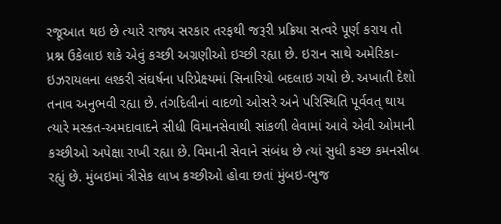રજૂઆત થઇ છે ત્યારે રાજ્ય સરકાર તરફથી જરૂરી પ્રક્રિયા સત્વરે પૂર્ણ કરાય તો પ્રશ્ન ઉકેલાઇ શકે એવું કચ્છી અગ્રણીઓ ઇચ્છી રહ્યા છે. ઇરાન સાથે અમેરિકા-ઇઝરાયલના લશ્કરી સંઘર્ષના પરિપ્રેક્ષ્યમાં સિનારિયો બદલાઇ ગયો છે. અખાતી દેશો તનાવ અનુભવી રહ્યા છે. તંગદિલીનાં વાદળો ઓસરે અને પરિસ્થિતિ પૂર્વવત્ થાય ત્યારે મસ્કત-અમદાવાદને સીધી વિમાનસેવાથી સાંકળી લેવામાં આવે એવી ઓમાની કચ્છીઓ અપેક્ષા રાખી રહ્યા છે. વિમાની સેવાને સંબંધ છે ત્યાં સુધી કચ્છ કમનસીબ રહ્યું છે. મુંબઇમાં ત્રીસેક લાખ કચ્છીઓ હોવા છતાં મુંબઇ-ભુજ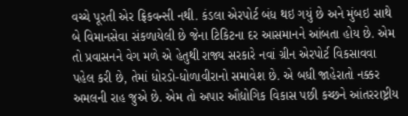વચ્ચે પૂરતી એર ફ્રિકવન્સી નથી. કંડલા એરપોર્ટ બંધ થઇ ગયું છે અને મુંબઇ સાથે બે વિમાનસેવા સંકળાયેલી છે જેના ટિકિટના દર આસમાનને આંબતા હોય છે. એમ તો પ્રવાસનને વેગ મળે એ હેતુથી રાજ્ય સરકારે નવાં ગ્રીન એરપોર્ટ વિકસાવવા પહેલ કરી છે, તેમાં ધોરડો-ધોળાવીરાનો સમાવેશ છે. એ બધી જાહેરાતો નક્કર અમલની રાહ જુએ છે. એમ તો અપાર ઔદ્યોગિક વિકાસ પછી કચ્છને આંતરરાષ્ટ્રીય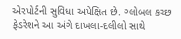એરપોર્ટની સુવિધા અપેક્ષિત છે. ગ્લોબલ કચ્છ ફેડરેશને આ અંગે દાખલા-દલીલો સાથે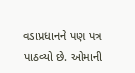વડાપ્રધાનને પણ પત્ર પાઠવ્યો છે. ઓમાની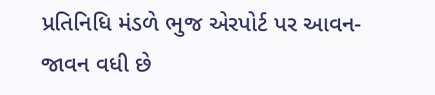પ્રતિનિધિ મંડળે ભુજ એરપોર્ટ પર આવન-જાવન વધી છે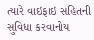ત્યારે વાઇફાઇ સહિતની સુવિધા કરવાનોય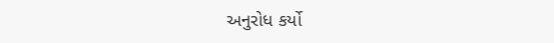અનુરોધ કર્યો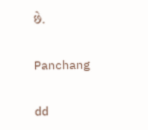છે.

Panchang

dd